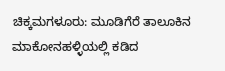ಚಿಕ್ಕಮಗಳೂರು: ಮೂಡಿಗೆರೆ ತಾಲೂಕಿನ ಮಾಕೋನಹಳ್ಳಿಯಲ್ಲಿ ಕಡಿದ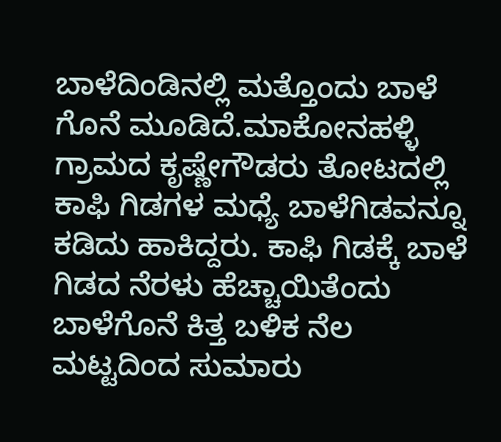ಬಾಳೆದಿಂಡಿನಲ್ಲಿ ಮತ್ತೊಂದು ಬಾಳೆ ಗೊನೆ ಮೂಡಿದೆ.ಮಾಕೋನಹಳ್ಳಿ ಗ್ರಾಮದ ಕೃಷ್ಣೇಗೌಡರು ತೋಟದಲ್ಲಿ ಕಾಫಿ ಗಿಡಗಳ ಮಧ್ಯೆ ಬಾಳೆಗಿಡವನ್ನೂ ಕಡಿದು ಹಾಕಿದ್ದರು. ಕಾಫಿ ಗಿಡಕ್ಕೆ ಬಾಳೆ ಗಿಡದ ನೆರಳು ಹೆಚ್ಚಾಯಿತೆಂದು ಬಾಳೆಗೊನೆ ಕಿತ್ತ ಬಳಿಕ ನೆಲ ಮಟ್ಟದಿಂದ ಸುಮಾರು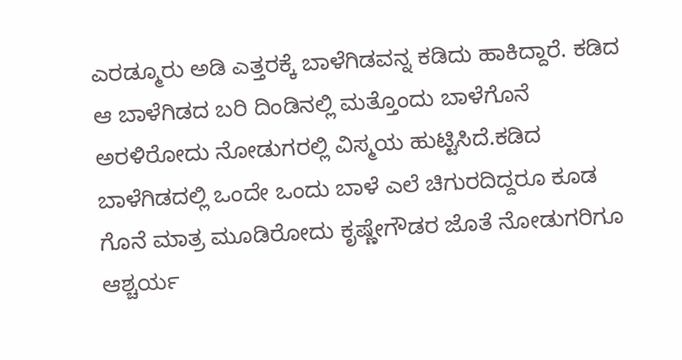ಎರಡ್ಮೂರು ಅಡಿ ಎತ್ತರಕ್ಕೆ ಬಾಳೆಗಿಡವನ್ನ ಕಡಿದು ಹಾಕಿದ್ದಾರೆ. ಕಡಿದ ಆ ಬಾಳೆಗಿಡದ ಬರಿ ದಿಂಡಿನಲ್ಲಿ ಮತ್ತೊಂದು ಬಾಳೆಗೊನೆ ಅರಳಿರೋದು ನೋಡುಗರಲ್ಲಿ ವಿಸ್ಮಯ ಹುಟ್ಟಿಸಿದೆ.ಕಡಿದ ಬಾಳೆಗಿಡದಲ್ಲಿ ಒಂದೇ ಒಂದು ಬಾಳೆ ಎಲೆ ಚಿಗುರದಿದ್ದರೂ ಕೂಡ ಗೊನೆ ಮಾತ್ರ ಮೂಡಿರೋದು ಕೃಷ್ಣೇಗೌಡರ ಜೊತೆ ನೋಡುಗರಿಗೂ ಆಶ್ಚರ್ಯ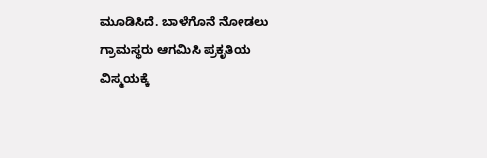ಮೂಡಿಸಿದೆ. ಬಾಳೆಗೊನೆ ನೋಡಲು ಗ್ರಾಮಸ್ಥರು ಆಗಮಿಸಿ ಪ್ರಕೃತಿಯ ವಿಸ್ಮಯಕ್ಕೆ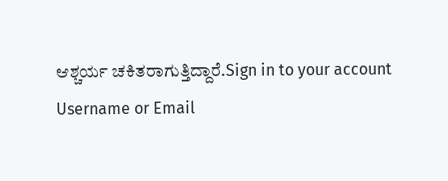ಆಶ್ಚರ್ಯ ಚಕಿತರಾಗುತ್ತಿದ್ದಾರೆ.Sign in to your account
Username or Email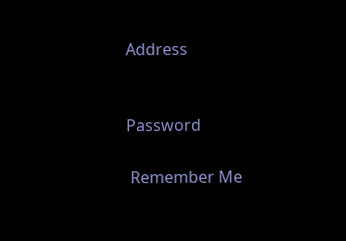Address


Password

 Remember Me